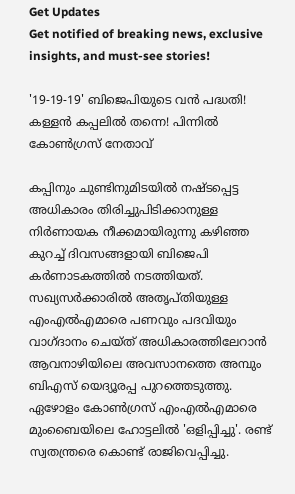Get Updates
Get notified of breaking news, exclusive insights, and must-see stories!

'19-19-19' ബിജെപിയുടെ വന്‍ പദ്ധതി! കള്ളന്‍ കപ്പലില്‍ തന്നെ! പിന്നില്‍ കോണ്‍ഗ്രസ് നേതാവ്

കപ്പിനും ചുണ്ടിനുമിടയില്‍ നഷ്ടപ്പെട്ട അധികാരം തിരിച്ചുപിടിക്കാനുള്ള നിര്‍ണായക നീക്കമായിരുന്നു കഴിഞ്ഞ കുറച്ച് ദിവസങ്ങളായി ബിജെപി കര്‍ണാടകത്തില്‍ നടത്തിയത്. സഖ്യസര്‍ക്കാരില്‍ അതൃപ്തിയുള്ള എംഎല്‍എമാരെ പണവും പദവിയും വാഗ്ദാനം ചെയ്ത് അധികാരത്തിലേറാന്‍ ആവനാഴിയിലെ അവസാനത്തെ അമ്പും ബിഎസ് യെദ്യൂരപ്പ പുറത്തെടുത്തു. ഏഴോളം കോണ്‍ഗ്രസ് എംഎല്‍എമാരെ മുംബൈയിലെ ഹോട്ടലില്‍ 'ഒളിപ്പിച്ചു'. രണ്ട് സ്വതന്ത്രരെ കൊണ്ട് രാജിവെപ്പിച്ചു.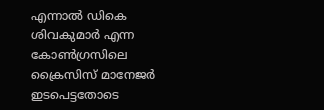എന്നാല്‍ ഡികെ ശിവകുമാര്‍ എന്ന കോണ്‍ഗ്രസിലെ ക്രൈസിസ് മാനേജര്‍ ഇടപെട്ടതോടെ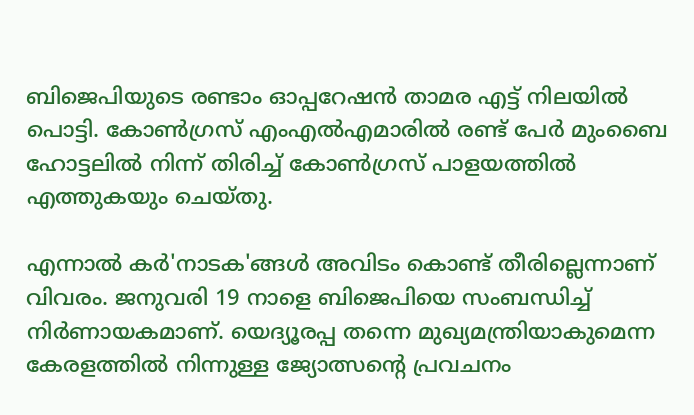ബിജെപിയുടെ രണ്ടാം ഓപ്പറേഷന്‍ താമര എട്ട് നിലയില്‍ പൊട്ടി. കോണ്‍ഗ്രസ് എംഎല്‍എമാരില്‍ രണ്ട് പേര്‍ മുംബൈ ഹോട്ടലില്‍ നിന്ന് തിരിച്ച് കോണ്‍ഗ്രസ് പാളയത്തില്‍ എത്തുകയും ചെയ്തു.

എന്നാല്‍ കര്‍'നാടക'ങ്ങള്‍ അവിടം കൊണ്ട് തീരില്ലെന്നാണ് വിവരം. ജനുവരി 19 നാളെ ബിജെപിയെ സംബന്ധിച്ച് നിര്‍ണായകമാണ്. യെദ്യൂരപ്പ തന്നെ മുഖ്യമന്ത്രിയാകുമെന്ന കേരളത്തില്‍ നിന്നുള്ള ജ്യോത്സന്‍റെ പ്രവചനം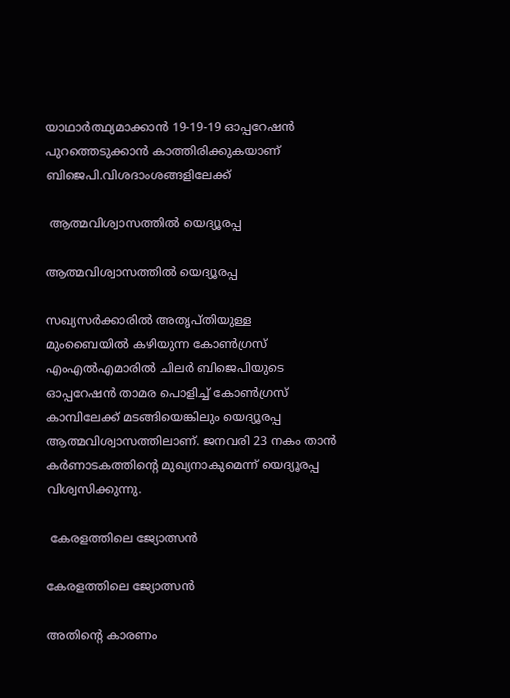യാഥാര്‍ത്ഥ്യമാക്കാന്‍ 19-19-19 ഓപ്പറേഷന്‍ പുറത്തെടുക്കാന്‍ കാത്തിരിക്കുകയാണ് ബിജെപി.വിശദാംശങ്ങളിലേക്ക്

 ആത്മവിശ്വാസത്തില്‍ യെദ്യൂരപ്പ

ആത്മവിശ്വാസത്തില്‍ യെദ്യൂരപ്പ

സഖ്യസര്‍ക്കാരില്‍ അതൃപ്തിയുള്ള മുംബൈയില്‍ കഴിയുന്ന കോണ്‍ഗ്രസ് എംഎല്‍എമാരില്‍ ചിലര്‍ ബിജെപിയുടെ ഓപ്പറേഷന്‍ താമര പൊളിച്ച് കോണ്‍ഗ്രസ് കാമ്പിലേക്ക് മടങ്ങിയെങ്കിലും യെദ്യൂരപ്പ ആത്മവിശ്വാസത്തിലാണ്. ജനവരി 23 നകം താന്‍ കര്‍ണാടകത്തിന്‍റെ മുഖ്യനാകുമെന്ന് യെദ്യൂരപ്പ വിശ്വസിക്കുന്നു.

 കേരളത്തിലെ ജ്യോത്സന്‍

കേരളത്തിലെ ജ്യോത്സന്‍

അതിന്‍റെ കാരണം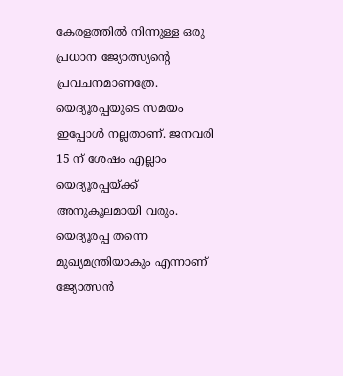കേരളത്തില്‍ നിന്നുള്ള ഒരു പ്രധാന ജ്യോത്സ്യന്‍റെ പ്രവചനമാണത്രേ. യെദ്യൂരപ്പയുടെ സമയം ഇപ്പോള്‍ നല്ലതാണ്. ജനവരി 15 ന് ശേഷം എല്ലാം യെദ്യൂരപ്പയ്ക്ക് അനുകൂലമായി വരും. യെദ്യൂരപ്പ തന്നെ മുഖ്യമന്ത്രിയാകും എന്നാണ് ജ്യോത്സന്‍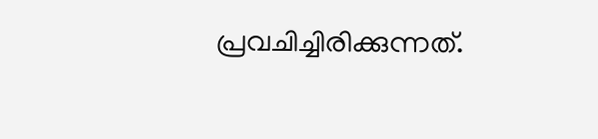പ്രവചിച്ചിരിക്കുന്നത്.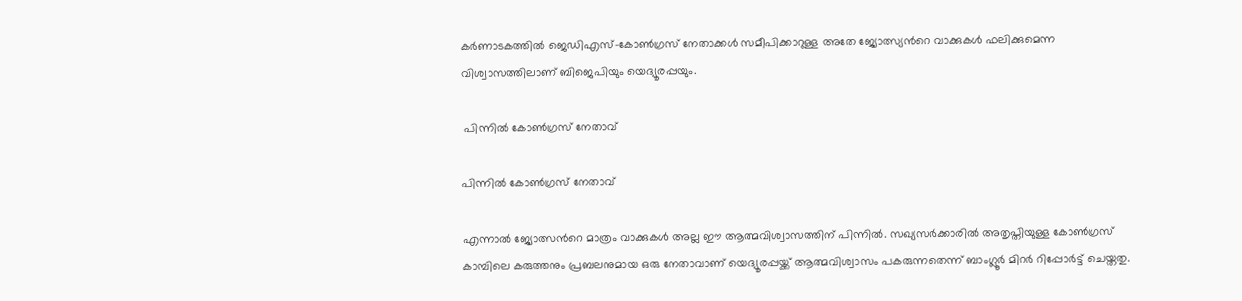കര്‍ണാടകത്തില്‍ ജെഡിഎസ്-കോണ്‍ഗ്രസ് നേതാക്കള്‍ സമീപിക്കാറുള്ള അതേ ജ്യോത്സ്യന്‍റെ വാക്കുകള്‍ ഫലിക്കുമെന്ന വിശ്വാസത്തിലാണ് ബിജെപിയും യെദ്യൂരപ്പയും.

 പിന്നില്‍ കോണ്‍ഗ്രസ് നേതാവ്

പിന്നില്‍ കോണ്‍ഗ്രസ് നേതാവ്

എന്നാല്‍ ജ്യോത്സന്‍റെ മാത്രം വാക്കുകള്‍ അല്ല ഈ ആത്മവിശ്വാസത്തിന് പിന്നില്‍. സഖ്യസര്‍ക്കാരില്‍ അതൃപ്തിയുള്ള കോണ്‍ഗ്രസ് കാമ്പിലെ കരുത്തനും പ്രബലനുമായ ഒരു നേതാവാണ് യെദ്യൂരപ്പയ്ക്ക് ആത്മവിശ്വാസം പകരുന്നതെന്ന് ബാംഗ്ലൂര്‍ മിറര്‍ റിപ്പോര്‍ട്ട് ചെയ്തതു.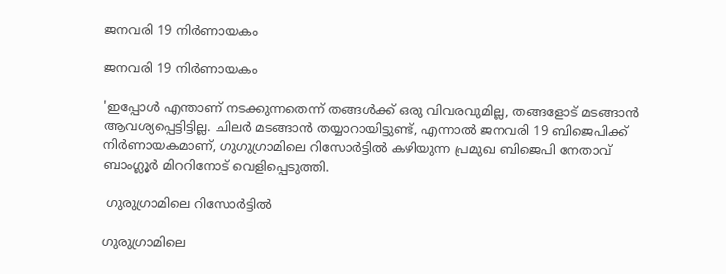ജനവരി 19 നിര്‍ണായകം

ജനവരി 19 നിര്‍ണായകം

'ഇപ്പോള്‍ എന്താണ് നടക്കുന്നതെന്ന് തങ്ങള്‍ക്ക് ഒരു വിവരവുമില്ല, തങ്ങളോട് മടങ്ങാന്‍ ആവശ്യപ്പെട്ടിട്ടില്ല. ചിലര്‍ മടങ്ങാന്‍ തയ്യാറായിട്ടുണ്ട്, എന്നാല്‍ ജനവരി 19 ബിജെപിക്ക് നിര്‍ണായകമാണ്, ഗുഗുഗ്രാമിലെ റിസോര്‍ട്ടില്‍ കഴിയുന്ന പ്രമുഖ ബിജെപി നേതാവ് ബാംഗ്ലൂര്‍ മിററിനോട് വെളിപ്പെടുത്തി.

 ഗുരുഗ്രാമിലെ റിസോര്‍ട്ടില്‍

ഗുരുഗ്രാമിലെ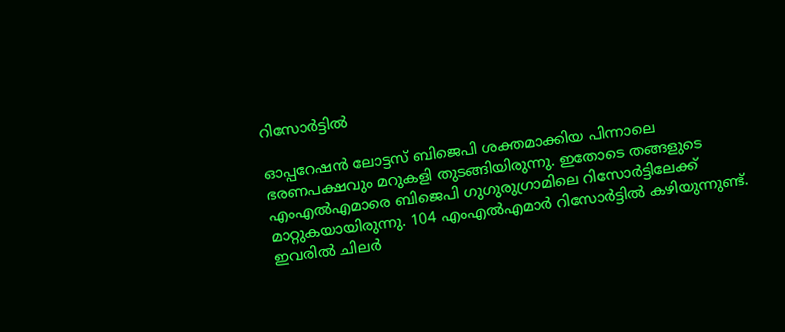റിസോര്‍ട്ടില്‍

ഓപ്പറേഷന്‍ ലോട്ടസ് ബിജെപി ശക്തമാക്കിയ പിന്നാലെ ഭരണപക്ഷവും മറുകളി തുടങ്ങിയിരുന്നു. ഇതോടെ തങ്ങളുടെ എംഎല്‍എമാരെ ബിജെപി ഗുഗുരുഗ്രാമിലെ റിസോര്‍ട്ടിലേക്ക് മാറ്റുകയായിരുന്നു. 104 എംഎല്‍എമാര്‍ റിസോര്‍ട്ടില്‍ കഴിയുന്നുണ്ട്. ഇവരില്‍ ചിലര്‍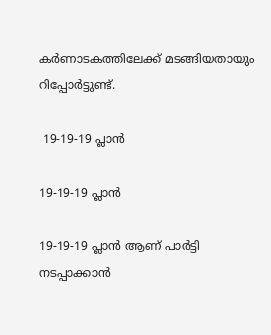കര്‍ണാടകത്തിലേക്ക് മടങ്ങിയതായും റിപ്പോര്‍ട്ടുണ്ട്.

 19-19-19 പ്ലാന്‍

19-19-19 പ്ലാന്‍

19-19-19 പ്ലാന്‍ ആണ് പാര്‍ട്ടി നടപ്പാക്കാന്‍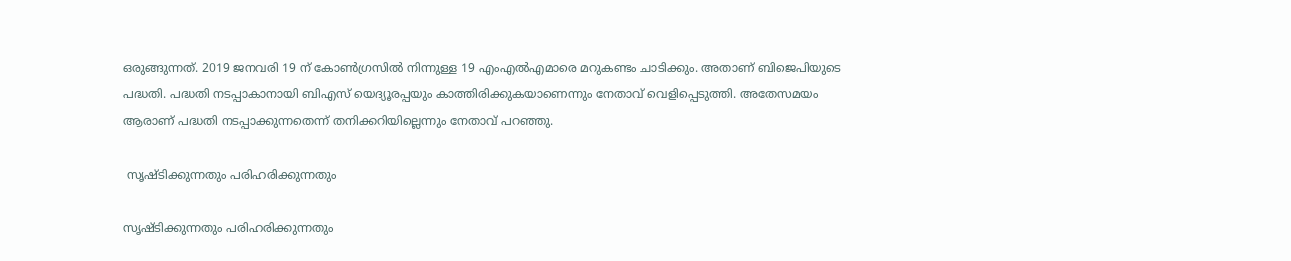ഒരുങ്ങുന്നത്. 2019 ജനവരി 19 ന് കോണ്‍ഗ്രസില്‍ നിന്നുള്ള 19 എംഎല്‍എമാരെ മറുകണ്ടം ചാടിക്കും. അതാണ് ബിജെപിയുടെ പദ്ധതി. പദ്ധതി നടപ്പാകാനായി ബിഎസ് യെദ്യൂരപ്പയും കാത്തിരിക്കുകയാണെന്നും നേതാവ് വെളിപ്പെടുത്തി. അതേസമയം ആരാണ് പദ്ധതി നടപ്പാക്കുന്നതെന്ന് തനിക്കറിയില്ലെന്നും നേതാവ് പറഞ്ഞു.

 സൃഷ്ടിക്കുന്നതും പരിഹരിക്കുന്നതും

സൃഷ്ടിക്കുന്നതും പരിഹരിക്കുന്നതും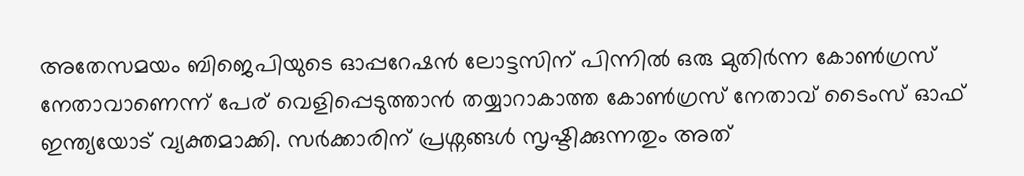അതേസമയം ബിജെപിയുടെ ഓപ്പറേഷന്‍ ലോട്ടസിന് പിന്നില്‍ ഒരു മുതിര്‍ന്ന കോണ്‍ഗ്രസ് നേതാവാണെന്ന് പേര് വെളിപ്പെടുത്താന്‍ തയ്യാറാകാത്ത കോണ്‍ഗ്രസ് നേതാവ് ടൈംസ് ഓഫ് ഇന്ത്യയോട് വ്യക്തമാക്കി. സര്‍ക്കാരിന് പ്രശ്നങ്ങള്‍ സൃഷ്ടിക്കുന്നതും അത്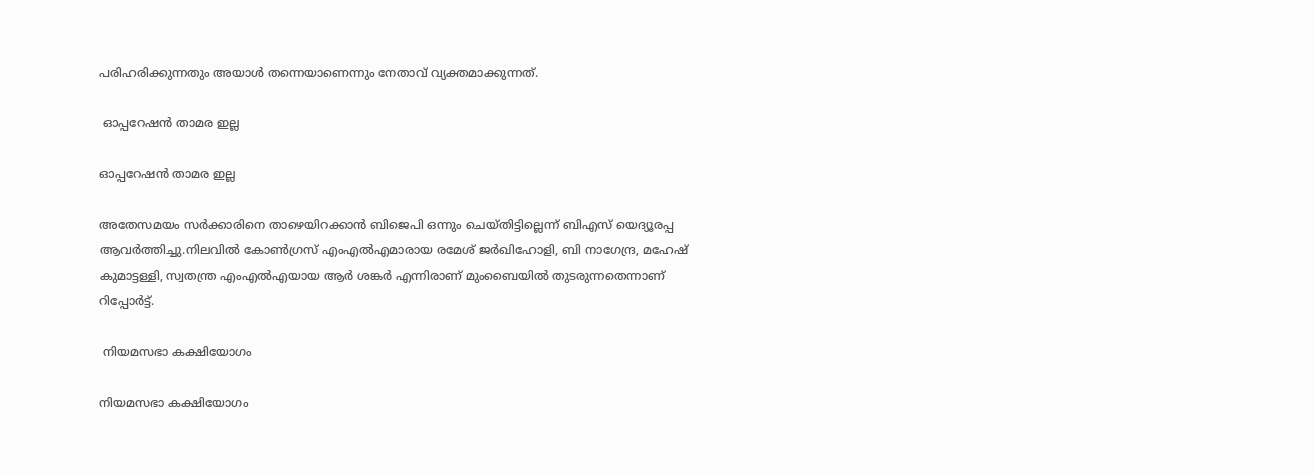പരിഹരിക്കുന്നതും അയാള്‍ തന്നെയാണെന്നും നേതാവ് വ്യക്തമാക്കുന്നത്.

 ഓപ്പറേഷന്‍ താമര ഇല്ല

ഓപ്പറേഷന്‍ താമര ഇല്ല

അതേസമയം സര്‍ക്കാരിനെ താഴെയിറക്കാന്‍ ബിജെപി ഒന്നും ചെയ്തിട്ടില്ലെന്ന് ബിഎസ് യെദ്യൂരപ്പ ആവര്‍ത്തിച്ചു.നിലവില്‍ കോണ്‍ഗ്രസ് എംഎല്‍എമാരായ രമേശ് ജര്‍ഖിഹോളി, ബി നാഗേന്ദ്ര, മഹേഷ് കുമാട്ടള്ളി, സ്വതന്ത്ര എംഎല്‍എയായ ആര്‍ ശങ്കര്‍ എന്നിരാണ് മുംബൈയില്‍ തുടരുന്നതെന്നാണ് റിപ്പോര്‍ട്ട്.

 നിയമസഭാ കക്ഷിയോഗം

നിയമസഭാ കക്ഷിയോഗം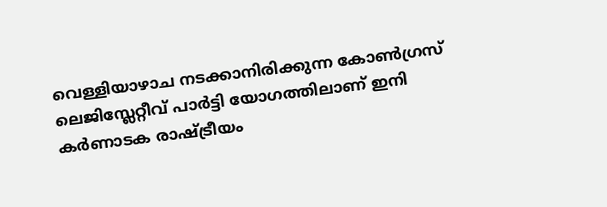വെള്ളിയാഴാച നടക്കാനിരിക്കുന്ന കോണ്‍ഗ്രസ് ലെജിസ്ലേറ്റീവ് പാര്‍ട്ടി യോഗത്തിലാണ് ഇനി കര്‍ണാടക രാഷ്ട്രീയം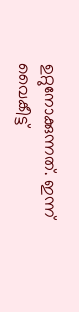ഉറ്റുനോക്കുന്നത്. ഇന്ന് വൈകീട്ട്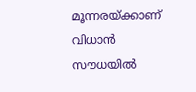മൂന്നരയ്ക്കാണ് വിധാന്‍ സൗധയില്‍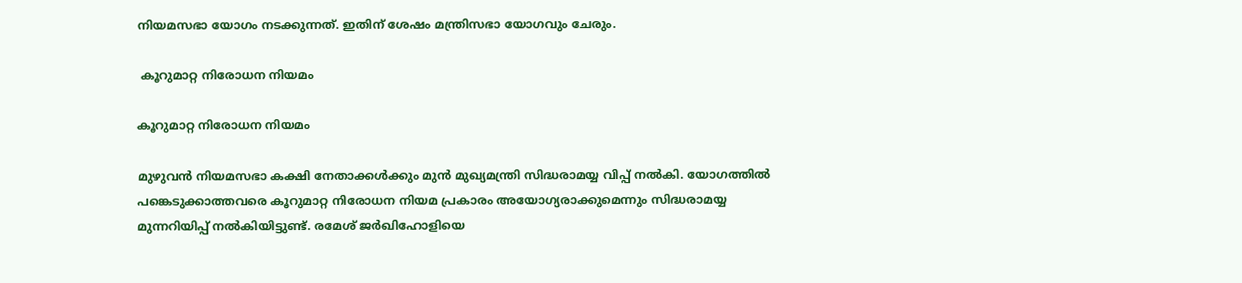നിയമസഭാ യോഗം നടക്കുന്നത്. ഇതിന് ശേഷം മന്ത്രിസഭാ യോഗവും ചേരും.

 കൂറുമാറ്റ നിരോധന നിയമം

കൂറുമാറ്റ നിരോധന നിയമം

മുഴുവന്‍ നിയമസഭാ കക്ഷി നേതാക്കള്‍ക്കും മുന്‍ മുഖ്യമന്ത്രി സിദ്ധരാമയ്യ വിപ്പ് നല്‍കി. യോഗത്തില്‍ പങ്കെടുക്കാത്തവരെ കൂറുമാറ്റ നിരോധന നിയമ പ്രകാരം അയോഗ്യരാക്കുമെന്നും സിദ്ധരാമയ്യ മുന്നറിയിപ്പ് നല്‍കിയിട്ടുണ്ട്. രമേശ് ജര്‍ഖിഹോളിയെ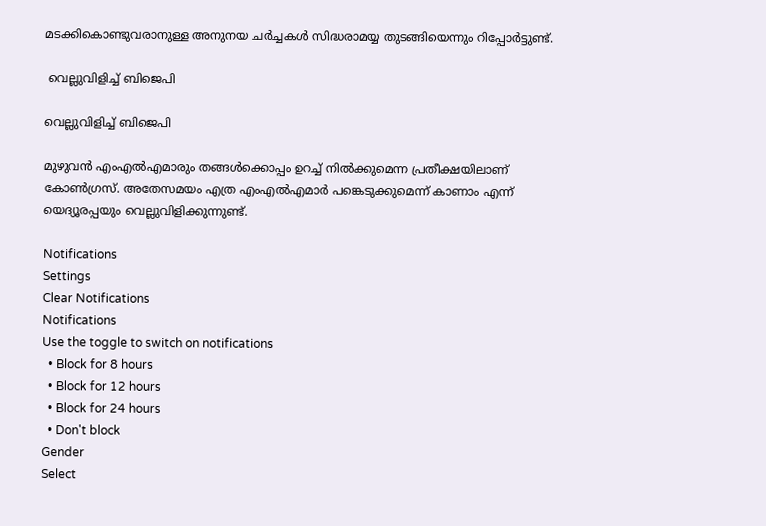മടക്കികൊണ്ടുവരാനുള്ള അനുനയ ചര്‍ച്ചകള്‍ സിദ്ധരാമയ്യ തുടങ്ങിയെന്നും റിപ്പോര്‍ട്ടുണ്ട്.

 വെല്ലുവിളിച്ച് ബിജെപി

വെല്ലുവിളിച്ച് ബിജെപി

മുഴുവന്‍ എംഎല്‍എമാരും തങ്ങള്‍ക്കൊപ്പം ഉറച്ച് നില്‍ക്കുമെന്ന പ്രതീക്ഷയിലാണ് കോണ്‍ഗ്രസ്. അതേസമയം എത്ര എംഎല്‍എമാര്‍ പങ്കെടുക്കുമെന്ന് കാണാം എന്ന് യെദ്യൂരപ്പയും വെല്ലുവിളിക്കുന്നുണ്ട്.

Notifications
Settings
Clear Notifications
Notifications
Use the toggle to switch on notifications
  • Block for 8 hours
  • Block for 12 hours
  • Block for 24 hours
  • Don't block
Gender
Select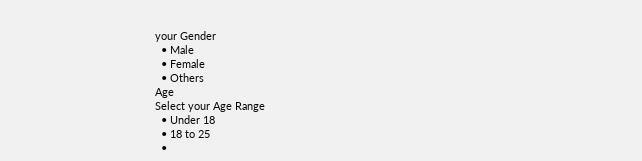your Gender
  • Male
  • Female
  • Others
Age
Select your Age Range
  • Under 18
  • 18 to 25
  •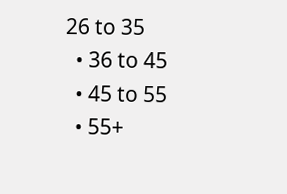26 to 35
  • 36 to 45
  • 45 to 55
  • 55+